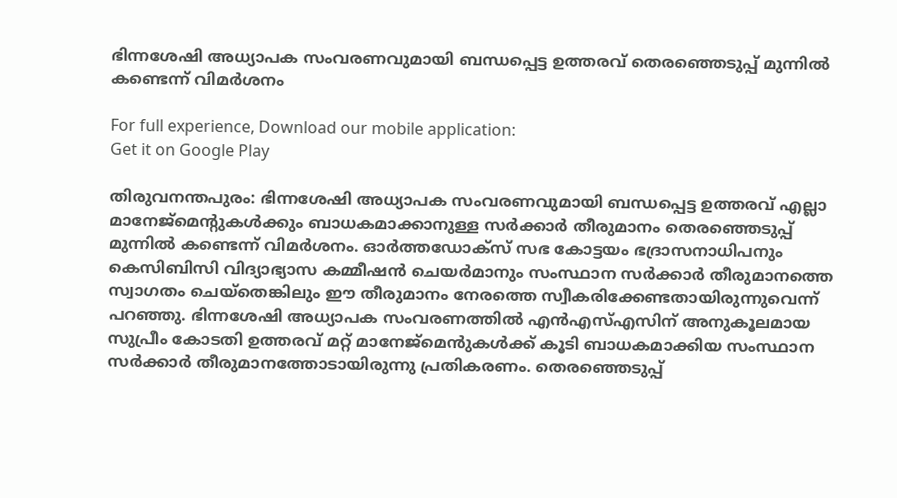ഭിന്നശേഷി അധ്യാപക സംവരണവുമായി ബന്ധപ്പെട്ട ഉത്തരവ് തെരഞ്ഞെടുപ്പ് മുന്നിൽ കണ്ടെന്ന് വിമർശനം

For full experience, Download our mobile application:
Get it on Google Play

തിരുവനന്തപുരം: ഭിന്നശേഷി അധ്യാപക സംവരണവുമായി ബന്ധപ്പെട്ട ഉത്തരവ് എല്ലാ മാനേജ്മെൻ്റുകൾക്കും ബാധകമാക്കാനുള്ള സർക്കാർ തീരുമാനം തെരഞ്ഞെടുപ്പ് മുന്നിൽ കണ്ടെന്ന് വിമർശനം. ഓർത്തഡോക്‌സ് സഭ കോട്ടയം ഭദ്രാസനാധിപനും കെസിബിസി വിദ്യാഭ്യാസ കമ്മീഷൻ ചെയർമാനും സംസ്ഥാന സർക്കാർ തീരുമാനത്തെ സ്വാഗതം ചെയ്തെങ്കിലും ഈ തീരുമാനം നേരത്തെ സ്വീകരിക്കേണ്ടതായിരുന്നുവെന്ന് പറഞ്ഞു. ഭിന്നശേഷി അധ്യാപക സംവരണത്തിൽ എൻഎസ്എസിന് അനുകൂലമായ സുപ്രീം കോടതി ഉത്തരവ് മറ്റ് മാനേജ്മെൻുകൾക്ക് കൂടി ബാധകമാക്കിയ സംസ്ഥാന സർക്കാർ തീരുമാനത്തോടായിരുന്നു പ്രതികരണം. തെരഞ്ഞെടുപ്പ്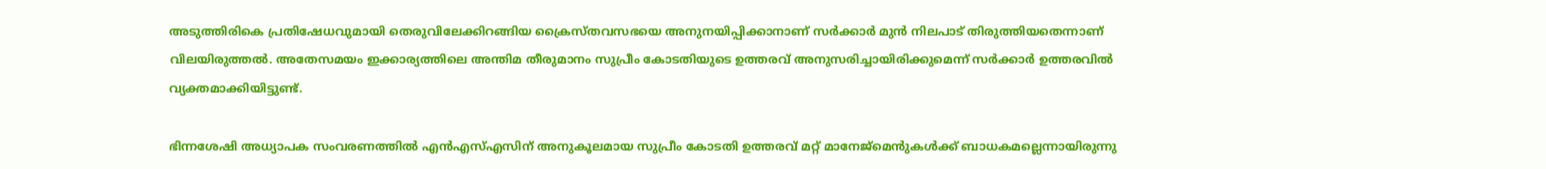അടുത്തിരികെ പ്രതിഷേധവുമായി തെരുവിലേക്കിറങ്ങിയ ക്രൈസ്തവസഭയെ അനുനയിപ്പിക്കാനാണ് സ‍ർക്കാർ മുൻ നിലപാട് തിരുത്തിയതെന്നാണ് വിലയിരുത്തൽ. അതേസമയം ഇക്കാര്യത്തിലെ അന്തിമ തീരുമാനം സുപ്രീം കോടതിയുടെ ഉത്തരവ് അനുസരിച്ചായിരിക്കുമെന്ന് സർക്കാർ ഉത്തരവിൽ വ്യക്തമാക്കിയിട്ടുണ്ട്.

ഭിന്നശേഷി അധ്യാപക സംവരണത്തിൽ എൻഎസ്എസിന് അനുകൂലമായ സുപ്രീം കോടതി ഉത്തരവ് മറ്റ് മാനേജ്മെൻുകൾക്ക് ബാധകമല്ലെന്നായിരുന്നു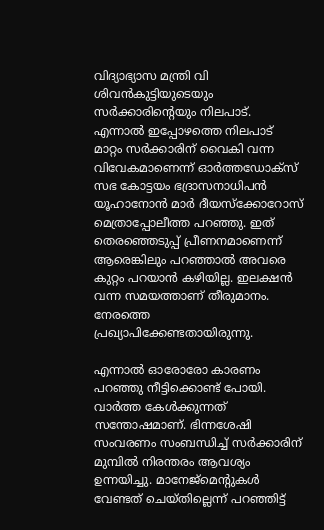വിദ്യാഭ്യാസ മന്ത്രി വി ശിവൻകുട്ടിയുടെയും സർക്കാരിൻ്റെയും നിലപാട്. എന്നാൽ ഇപ്പോഴത്തെ നിലപാട് മാറ്റം സർക്കാരിന് വൈകി വന്ന വിവേകമാണെന്ന് ഓർത്തഡോക്‌സ് സഭ കോട്ടയം ഭദ്രാസനാധിപൻ യൂഹാനോൻ മാർ ദീയസ്ക്കോറോസ് മെത്രാപ്പോലീത്ത പറഞ്ഞു. ഇത് തെരഞ്ഞെടുപ്പ് പ്രീണനമാണെന്ന് ആരെങ്കിലും പറഞ്ഞാൽ അവരെ കുറ്റം പറയാൻ കഴിയില്ല. ഇലക്ഷൻ വന്ന സമയത്താണ് തീരുമാനം. നേരത്തെ പ്രഖ്യാപിക്കേണ്ടതായിരുന്നു.

എന്നാൽ ഓരോരോ കാരണം പറഞ്ഞു നീട്ടിക്കൊണ്ട് പോയി. വാർത്ത കേൾക്കുന്നത് സന്തോഷമാണ്. ഭിന്നശേഷി സംവരണം സംബന്ധിച്ച് സർക്കാരിന് മുമ്പിൽ നിരന്തരം ആവശ്യം ഉന്നയിച്ചു. മാനേജ്മെൻ്റുകൾ വേണ്ടത് ചെയ്തില്ലെന്ന് പറഞ്ഞിട്ട്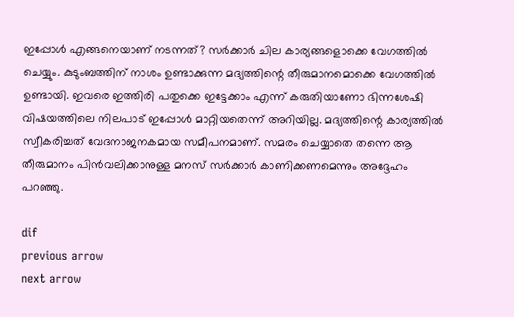ഇപ്പോൾ എങ്ങനെയാണ് നടന്നത്? സർക്കാർ ചില കാര്യങ്ങളൊക്കെ വേഗത്തിൽ ചെയ്യും. കുടുംബത്തിന് നാശം ഉണ്ടാക്കുന്ന മദ്യത്തിന്റെ തീരുമാനമൊക്കെ വേഗത്തിൽ ഉണ്ടായി. ഇവരെ ഇത്തിരി പതുക്കെ ഇട്ടേക്കാം എന്ന് കരുതിയാണോ ഭിന്നശേഷി വിഷയത്തിലെ നിലപാട് ഇപ്പോൾ മാറ്റിയതെന്ന് അറിയില്ല. മദ്യത്തിന്റെ കാര്യത്തിൽ സ്വീകരിച്ചത് വേദനാജനകമായ സമീപനമാണ്. സമരം ചെയ്യാതെ തന്നെ ആ തീരുമാനം പിൻവലിക്കാനുള്ള മനസ് സർക്കാർ കാണിക്കണമെന്നും അദ്ദേഹം പറഞ്ഞു.

dif
previous arrow
next arrow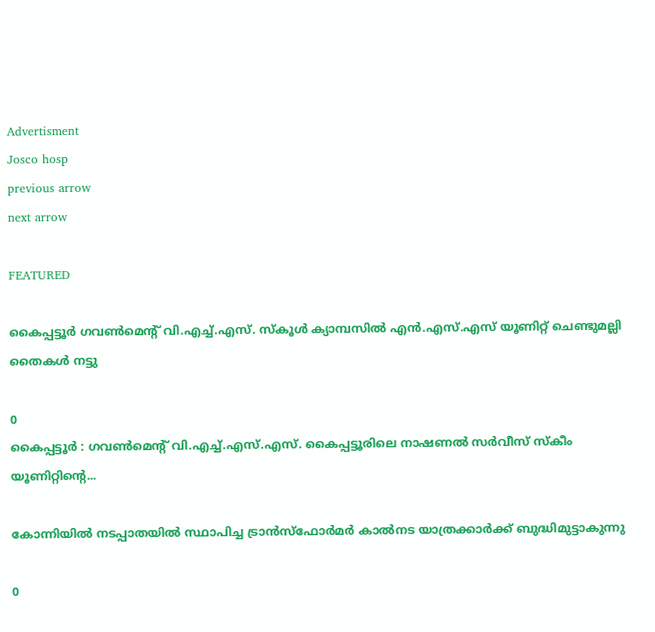Advertisment
Josco hosp
previous arrow
next arrow

FEATURED

കൈപ്പട്ടൂർ ഗവൺമെന്റ് വി.എച്ച്.എസ്. സ്കൂള്‍ ക്യാമ്പസിൽ എൻ.എസ്.എസ് യൂണിറ്റ് ചെണ്ടുമല്ലി തൈകൾ നട്ടു

0
കൈപ്പട്ടൂർ : ഗവൺമെന്റ് വി.എച്ച്.എസ്.എസ്. കൈപ്പട്ടൂരിലെ നാഷണൽ സർവീസ് സ്കീം യൂണിറ്റിന്റെ...

കോന്നിയില്‍ നടപ്പാതയില്‍ സ്ഥാപിച്ച ട്രാന്‍സ്ഫോര്‍മര്‍ കാല്‍നട യാത്രക്കാര്‍ക്ക് ബുദ്ധിമുട്ടാകുന്നു

0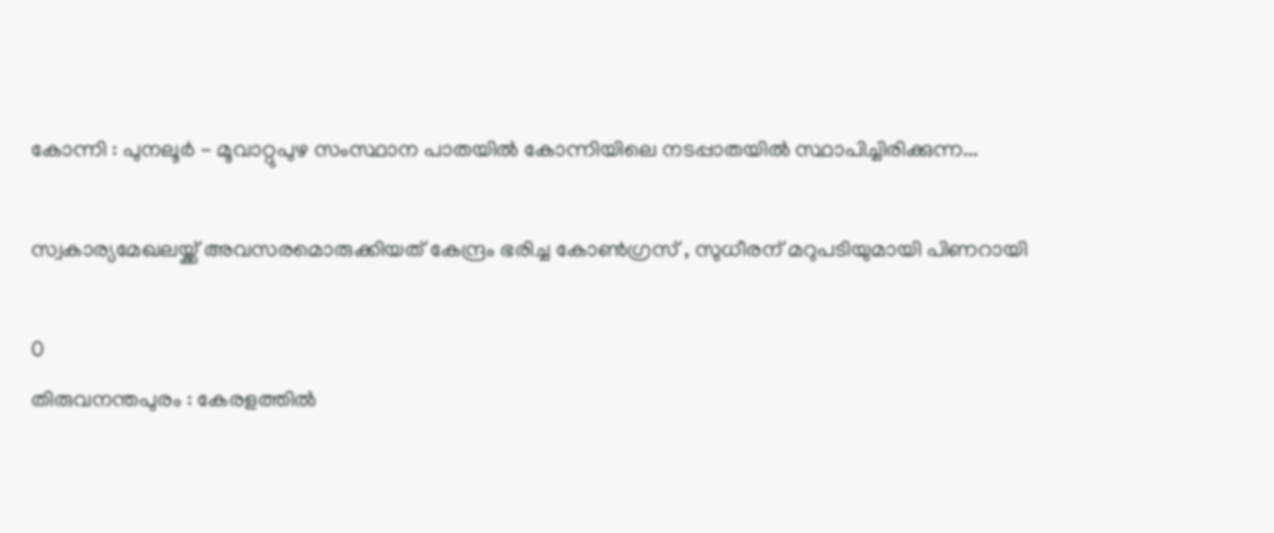കോന്നി : പുനലൂര്‍ - മൂവാറ്റുപുഴ സംസ്ഥാന പാതയില്‍ കോന്നിയിലെ നടപ്പാതയില്‍ സ്ഥാപിച്ചിരിക്കുന്ന...

സ്വകാര്യമേഖലയ്ക്ക് അവസരമൊരുക്കിയത് കേന്ദ്രം ഭരിച്ച കോണ്‍ഗ്രസ് , സുധീരന് മറുപടിയുമായി പിണറായി

0
തിരുവനന്തപുരം : കേരളത്തിൽ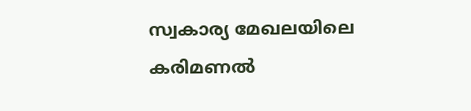സ്വകാര്യ മേഖലയിലെ കരിമണൽ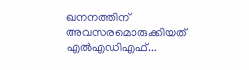ഖനനത്തിന് അവസരമൊരുക്കിയത് എൽഎഡിഎഫ്...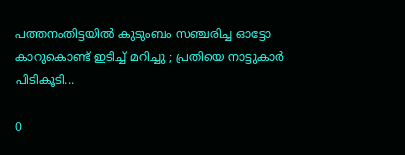പത്തനംതിട്ടയില്‍ കുടുംബം സഞ്ചരിച്ച ഓട്ടോ കാറുകൊണ്ട് ഇടിച്ച് മറിച്ചു ; പ്രതിയെ നാട്ടുകാര്‍ പിടികൂടി...

0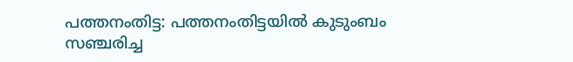പത്തനംതിട്ട: പത്തനംതിട്ടയില്‍ കുടുംബം സഞ്ചരിച്ച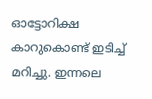ഓട്ടോറിക്ഷ കാറുകൊണ്ട് ഇടിച്ച് മറിച്ചു. ഇന്നലെ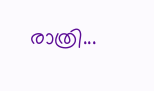രാത്രി...